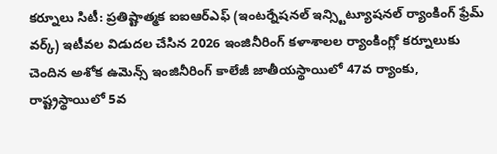కర్నూలు సిటీ: ప్రతిష్టాత్మక ఐఐఆర్ఎఫ్ (ఇంటర్నేషనల్ ఇన్స్టిట్యూషనల్ ర్యాంకింగ్ ఫ్రేమ్ వర్క్) ఇటీవల విడుదల చేసిన 2026 ఇంజినీరింగ్ కళాశాలల ర్యాంకింగ్లో కర్నూలుకు చెందిన అశోక ఉమెన్స్ ఇంజినీరింగ్ కాలేజీ జాతీయస్థాయిలో 47వ ర్యాంకు, రాష్ట్రస్థాయిలో 5వ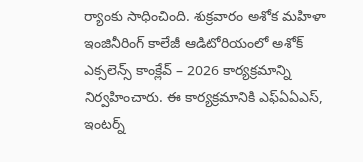ర్యాంకు సాధించింది. శుక్రవారం అశోక మహిళా ఇంజినీరింగ్ కాలేజీ ఆడిటోరియంలో అశోక్ ఎక్సలెన్స్ కాంక్లేవ్ – 2026 కార్యక్రమాన్ని నిర్వహించారు. ఈ కార్యక్రమానికి ఎఫ్ఏఏఎస్, ఇంటర్న్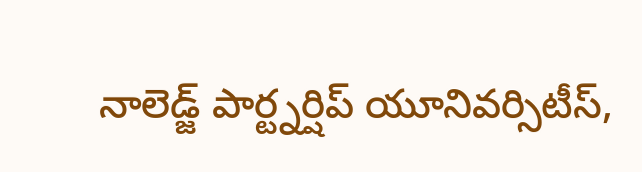నాలెడ్జ్ పార్ట్నర్షిప్ యూనివర్సిటీస్,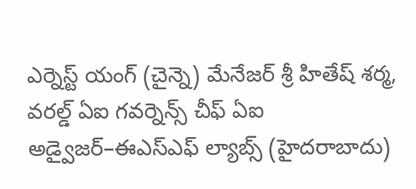ఎర్నెస్ట్ యంగ్ (చైన్నె) మేనేజర్ శ్రీ హితేష్ శర్మ, వరల్డ్ ఏఐ గవర్నెన్స్ చీఫ్ ఏఐ అడ్వైజర్–ఈఎస్ఎఫ్ ల్యాబ్స్ (హైదరాబాదు)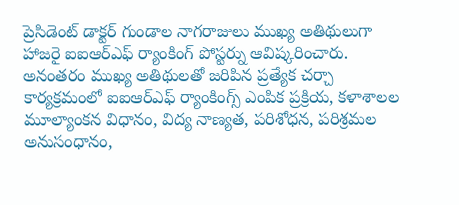ప్రెసిడెంట్ డాక్టర్ గుండాల నాగరాజులు ముఖ్య అతిథులుగా హాజరై ఐఐఆర్ఎఫ్ ర్యాంకింగ్ పోస్టర్ను ఆవిష్కరించారు. అనంతరం ముఖ్య అతిథులతో జరిపిన ప్రత్యేక చర్చా కార్యక్రమంలో ఐఐఆర్ఎఫ్ ర్యాంకింగ్స్ ఎంపిక ప్రక్రియ, కళాశాలల మూల్యాంకన విధానం, విద్య నాణ్యత, పరిశోధన, పరిశ్రమల అనుసంధానం,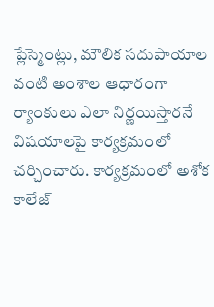ప్లేస్మెంట్లు, మౌలిక సదుపాయాల వంటి అంశాల ఆధారంగా ర్యాంకులు ఎలా నిర్ణయిస్తారనే విషయాలపై కార్యక్రమంలో చర్చించారు. కార్యక్రమంలో అశోక కాలేజ్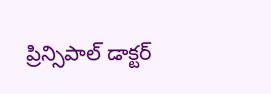ప్రిన్సిపాల్ డాక్టర్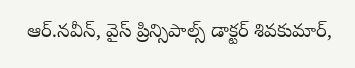ఆర్.నవీన్, వైస్ ప్రిన్సిపాల్స్ డాక్టర్ శివకుమార్,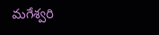మగేశ్వరి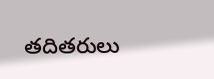తదితరులు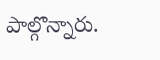పాల్గొన్నారు.